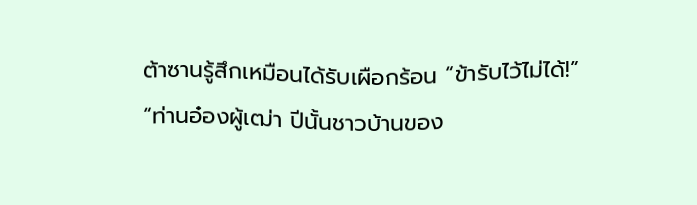ต้าซานรู้สึกเหมือนได้รับเผือกร้อน “ข้ารับไว้ไม่ได้!”
“ท่านอ๋องผู้เฒ่า ปีนั้นชาวบ้านของ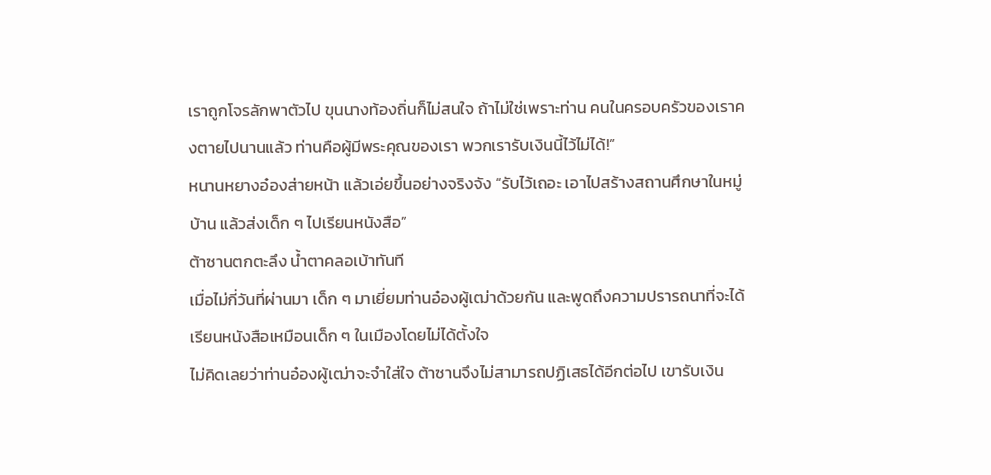เราถูกโจรลักพาตัวไป ขุนนางท้องถิ่นก็ไม่สนใจ ถ้าไม่ใช่เพราะท่าน คนในครอบครัวของเราคงตายไปนานแล้ว ท่านคือผู้มีพระคุณของเรา พวกเรารับเงินนี้ไว้ไม่ได้!”
หนานหยางอ๋องส่ายหน้า แล้วเอ่ยขึ้นอย่างจริงจัง “รับไว้เถอะ เอาไปสร้างสถานศึกษาในหมู่บ้าน แล้วส่งเด็ก ๆ ไปเรียนหนังสือ”
ต้าซานตกตะลึง น้ำตาคลอเบ้าทันที
เมื่อไม่กี่วันที่ผ่านมา เด็ก ๆ มาเยี่ยมท่านอ๋องผู้เฒ่าด้วยกัน และพูดถึงความปรารถนาที่จะได้เรียนหนังสือเหมือนเด็ก ๆ ในเมืองโดยไม่ได้ตั้งใจ
ไม่คิดเลยว่าท่านอ๋องผู้เฒ่าจะจำใส่ใจ ต้าซานจึงไม่สามารถปฏิเสธได้อีกต่อไป เขารับเงิน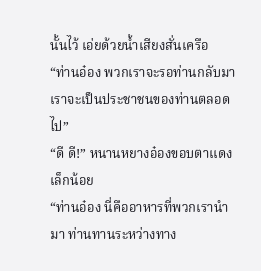นั้นไว้ เอ่ยด้วยน้ำเสียงสั่นเครือ
“ท่านอ๋อง พวกเราจะรอท่านกลับมา เราจะเป็นประชาชนของท่านตลอดไป”
“ดี ดี!” หนานหยางอ๋องขอบตาแดงเล็กน้อย
“ท่านอ๋อง นี่คืออาหารที่พวกเรานำมา ท่านทานระหว่างทาง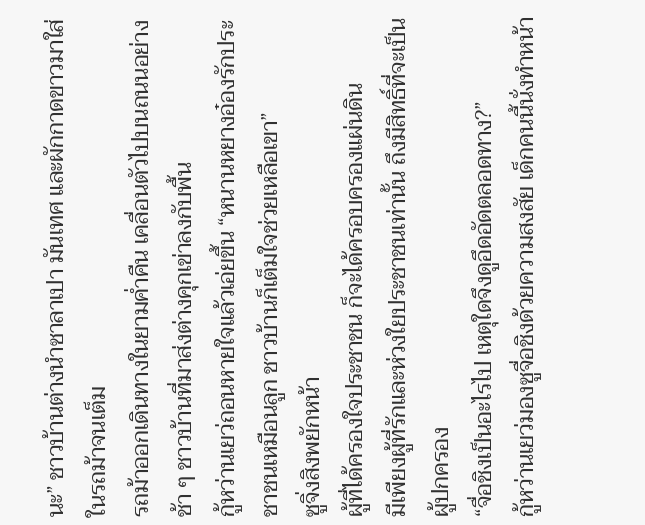นะ” ชาวบ้านต่างนำซาลาเปา มันเทศ และผักกาดขาวมาใส่ในรถม้าจนเต็ม
รถม้าออกเดินทางในยามค่ำคืน เคลื่อนตัวไปบนถนนอย่างช้า ๆ ชาวบ้านที่มาส่งต่างคุกเข่าลงกับพื้น
กู้หว่านเยว่ถอนหายใจแล้วเอ่ยขึ้น “หนานหยางอ๋องรักประชาชนเหมือนลูก ชาวบ้านก็เต็มใจช่วยเหลือเขา”
ซูจิ่งสิงพยักหน้า
ผู้ที่ได้ครองใจประชาชน ก็จะได้ครอบครองแผ่นดิน
มีเพียงผู้ที่รักและห่วงใยประชาชนเท่านั้น ถึงมีสิทธิ์ที่จะเป็นผู้ปกครอง
“จื่อชิงเป็นอะไรไป เหตุใดจึงดูอึดอัดตลอดทาง?”
กู้หว่านเยว่มองซูจื่อชิงด้วยความสงสัย เด็กคนนี้นั่งทำหน้า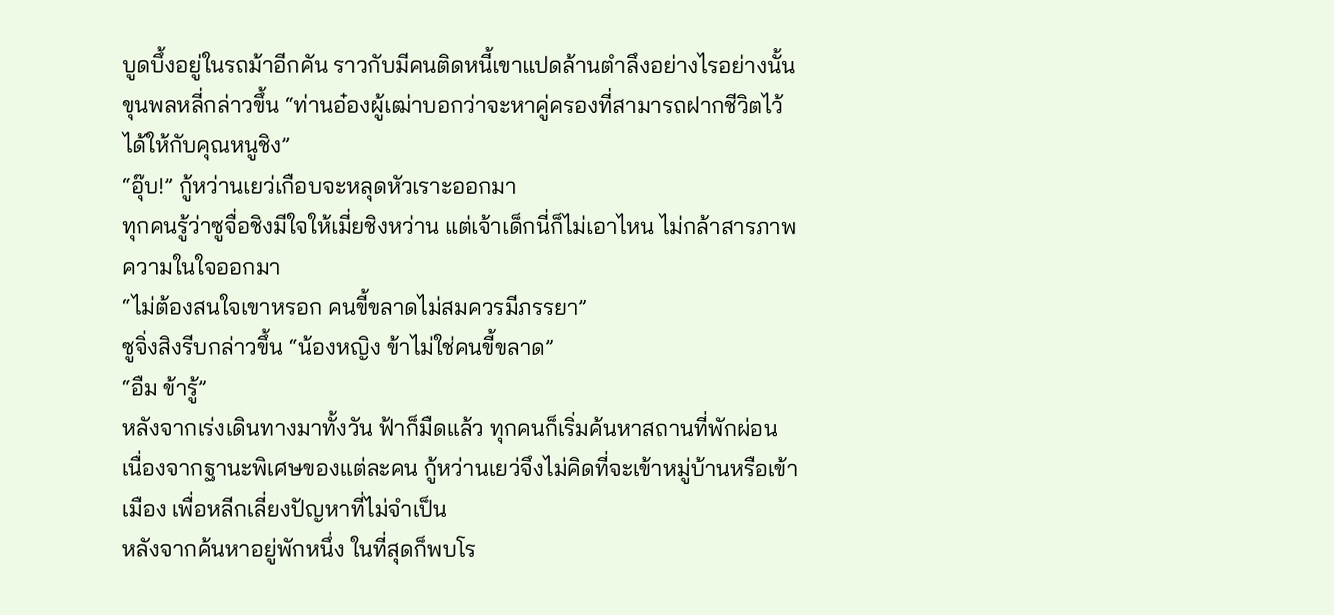บูดบึ้งอยู่ในรถม้าอีกคัน ราวกับมีคนติดหนี้เขาแปดล้านตำลึงอย่างไรอย่างนั้น
ขุนพลหลี่กล่าวขึ้น “ท่านอ๋องผู้เฒ่าบอกว่าจะหาคู่ครองที่สามารถฝากชีวิตไว้ได้ให้กับคุณหนูชิง”
“อุ๊บ!” กู้หว่านเยว่เกือบจะหลุดหัวเราะออกมา
ทุกคนรู้ว่าซูจื่อชิงมีใจให้เมี่ยชิงหว่าน แต่เจ้าเด็กนี่ก็ไม่เอาไหน ไม่กล้าสารภาพความในใจออกมา
“ไม่ต้องสนใจเขาหรอก คนขี้ขลาดไม่สมควรมีภรรยา”
ซูจิ่งสิงรีบกล่าวขึ้น “น้องหญิง ข้าไม่ใช่คนขี้ขลาด”
“อืม ข้ารู้”
หลังจากเร่งเดินทางมาทั้งวัน ฟ้าก็มืดแล้ว ทุกคนก็เริ่มค้นหาสถานที่พักผ่อน
เนื่องจากฐานะพิเศษของแต่ละคน กู้หว่านเยว่จึงไม่คิดที่จะเข้าหมู่บ้านหรือเข้าเมือง เพื่อหลีกเลี่ยงปัญหาที่ไม่จำเป็น
หลังจากค้นหาอยู่พักหนึ่ง ในที่สุดก็พบโร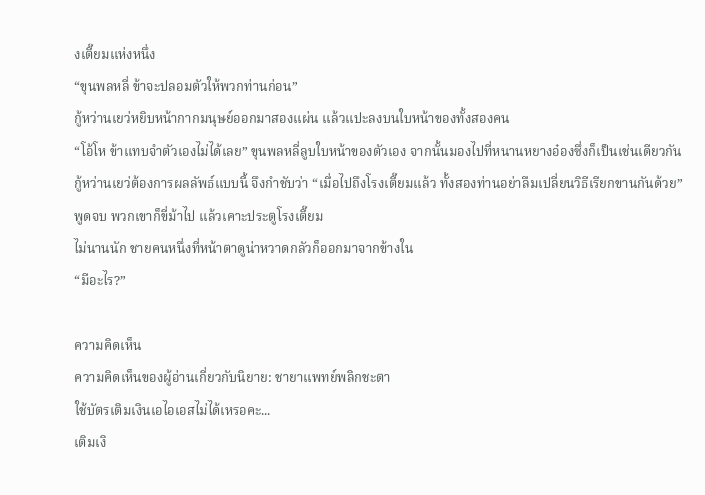งเตี๊ยมแห่งหนึ่ง
“ขุนพลหลี่ ข้าจะปลอมตัวให้พวกท่านก่อน”
กู้หว่านเยว่หยิบหน้ากากมนุษย์ออกมาสองแผ่น แล้วแปะลงบนใบหน้าของทั้งสองคน
“โอ้โห ข้าแทบจำตัวเองไม่ได้เลย” ขุนพลหลี่ลูบใบหน้าของตัวเอง จากนั้นมองไปที่หนานหยางอ๋องซึ่งก็เป็นเช่นเดียวกัน
กู้หว่านเยว่ต้องการผลลัพธ์แบบนี้ จึงกำชับว่า “เมื่อไปถึงโรงเตี๊ยมแล้ว ทั้งสองท่านอย่าลืมเปลี่ยนวิธีเรียกขานกันด้วย”
พูดจบ พวกเขาก็ขี่ม้าไป แล้วเคาะประตูโรงเตี๊ยม
ไม่นานนัก ชายคนหนึ่งที่หน้าตาดูน่าหวาดกลัวก็ออกมาจากข้างใน
“มีอะไร?”

ความคิดเห็น
ความคิดเห็นของผู้อ่านเกี่ยวกับนิยาย: ชายาแพทย์พลิกชะตา
ใช้บัตรเติมเงินเอไอเอสไม่ได้เหรอคะ...
เติมเงิ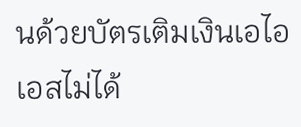นด้วยบัตรเติมเงินเอไอเอสไม่ได้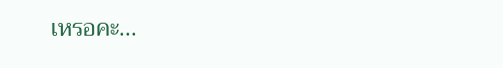เหรอคะ...